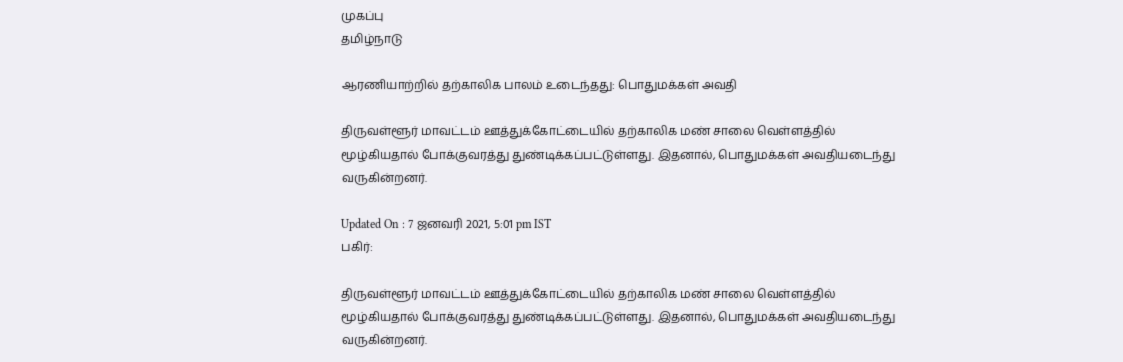முகப்பு
தமிழ்நாடு

ஆரணியாற்றில் தற்காலிக பாலம் உடைந்தது: பொதுமக்கள் அவதி

திருவள்ளூர் மாவட்டம் ஊத்துக்கோட்டையில் தற்காலிக மண் சாலை வெள்ளத்தில் மூழ்கியதால் போக்குவரத்து துண்டிக்கப்பட்டுள்ளது. இதனால், பொதுமக்கள் அவதியடைந்து வருகின்றனர்.

Updated On : 7 ஜனவரி 2021, 5:01 pm IST
பகிர்:

திருவள்ளூர் மாவட்டம் ஊத்துக்கோட்டையில் தற்காலிக மண் சாலை வெள்ளத்தில் மூழ்கியதால் போக்குவரத்து துண்டிக்கப்பட்டுள்ளது. இதனால், பொதுமக்கள் அவதியடைந்து வருகின்றனர்.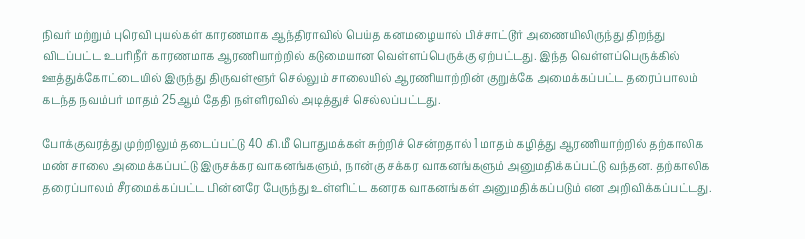நிவர் மற்றும் புரெவி புயல்கள் காரணமாக ஆந்திராவில் பெய்த கனமழையால் பிச்சாட்டூர் அணையிலிருந்து திறந்து விடப்பட்ட உபரிநீர் காரணமாக ஆரணியாற்றில் கடுமையான வெள்ளப்பெருக்கு ஏற்பட்டது. இந்த வெள்ளப்பெருக்கில் ஊத்துக்கோட்டையில் இருந்து திருவள்ளூர் செல்லும் சாலையில் ஆரணியாற்றின் குறுக்கே அமைக்கப்பட்ட தரைப்பாலம் கடந்த நவம்பர் மாதம் 25ஆம் தேதி நள்ளிரவில் அடித்துச் செல்லப்பட்டது.

போக்குவரத்து முற்றிலும் தடைப்பட்டு 40 கி.மீ பொதுமக்கள் சுற்றிச் சென்றதால் 1 மாதம் கழித்து ஆரணியாற்றில் தற்காலிக மண் சாலை அமைக்கப்பட்டு இருசக்கர வாகனங்களும், நான்கு சக்கர வாகனங்களும் அனுமதிக்கப்பட்டு வந்தன. தற்காலிக தரைப்பாலம் சீரமைக்கப்பட்ட பின்னரே பேருந்து உள்ளிட்ட கனரக வாகனங்கள் அனுமதிக்கப்படும் என அறிவிக்கப்பட்டது.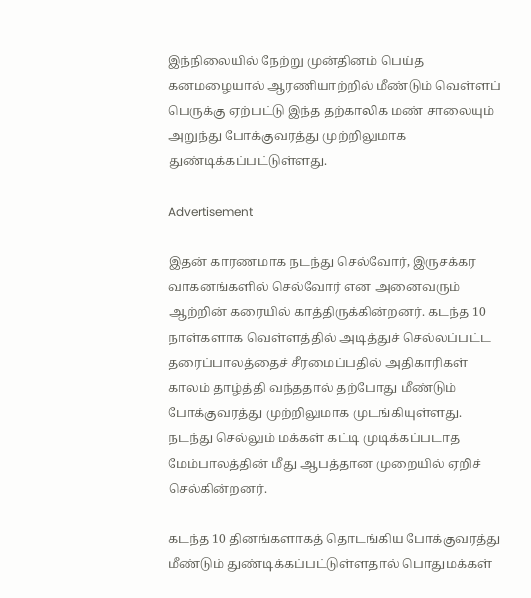இந்நிலையில் நேற்று முன்தினம் பெய்த கனமழையால் ஆரணியாற்றில் மீண்டும் வெள்ளப் பெருக்கு ஏற்பட்டு இந்த தற்காலிக மண் சாலையும் அறுந்து போக்குவரத்து முற்றிலுமாக துண்டிக்கப்பட்டுள்ளது.

Advertisement

இதன் காரணமாக நடந்து செல்வோர், இருசக்கர வாகனங்களில் செல்வோர் என அனைவரும் ஆற்றின் கரையில் காத்திருக்கின்றனர். கடந்த 10 நாள்களாக வெள்ளத்தில் அடித்துச் செல்லப்பட்ட தரைப்பாலத்தைச் சீரமைப்பதில் அதிகாரிகள் காலம் தாழ்த்தி வந்ததால் தற்போது மீண்டும் போக்குவரத்து முற்றிலுமாக முடங்கியுள்ளது. நடந்து செல்லும் மக்கள் கட்டி முடிக்கப்படாத மேம்பாலத்தின் மீது ஆபத்தான முறையில் ஏறிச் செல்கின்றனர்.

கடந்த 10 தினங்களாகத் தொடங்கிய போக்குவரத்து மீண்டும் துண்டிக்கப்பட்டுள்ளதால் பொதுமக்கள்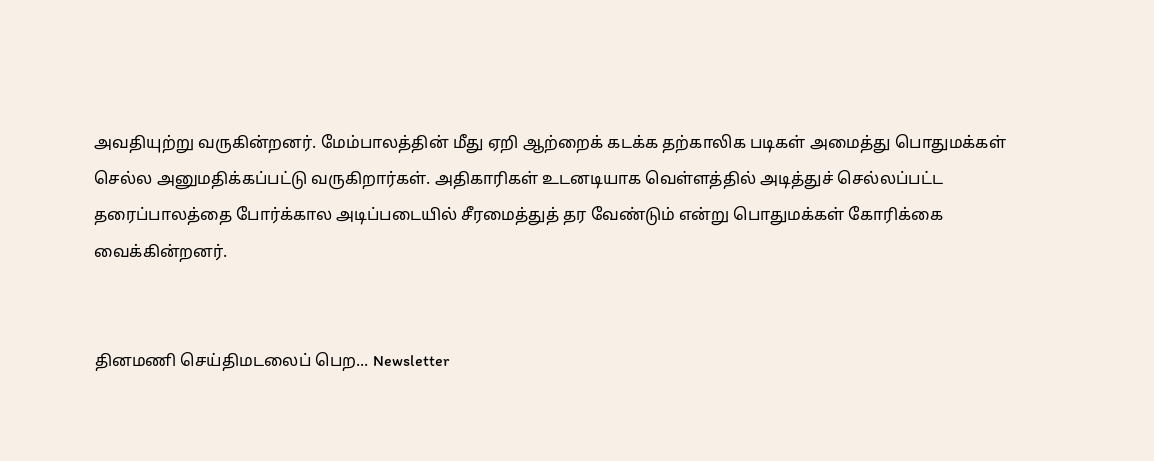அவதியுற்று வருகின்றனர். மேம்பாலத்தின் மீது ஏறி ஆற்றைக் கடக்க தற்காலிக படிகள் அமைத்து பொதுமக்கள் செல்ல அனுமதிக்கப்பட்டு வருகிறார்கள். அதிகாரிகள் உடனடியாக வெள்ளத்தில் அடித்துச் செல்லப்பட்ட தரைப்பாலத்தை போர்க்கால அடிப்படையில் சீரமைத்துத் தர வேண்டும் என்று பொதுமக்கள் கோரிக்கை வைக்கின்றனர்.


தினமணி செய்திமடலைப் பெற... Newsletter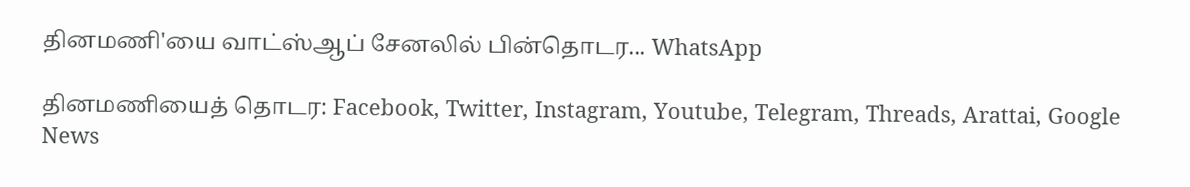தினமணி'யை வாட்ஸ்ஆப் சேனலில் பின்தொடர... WhatsApp

தினமணியைத் தொடர: Facebook, Twitter, Instagram, Youtube, Telegram, Threads, Arattai, Google News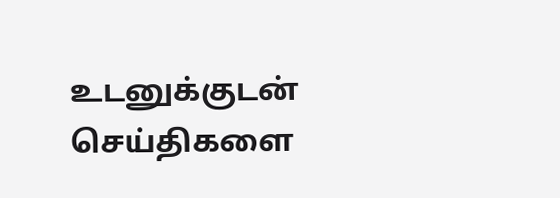உடனுக்குடன் செய்திகளை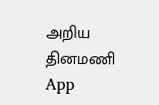அறிய தினமணி App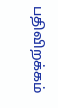பதிவிறக்கம்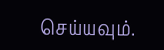செய்யவும்.